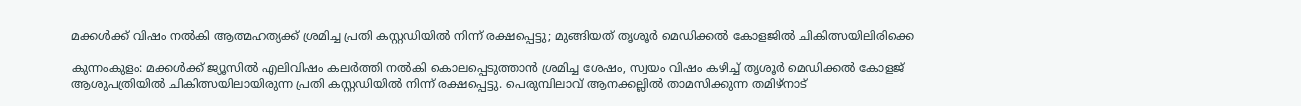മക്കൾക്ക് വിഷം നൽകി ആത്മഹത്യക്ക് ശ്രമിച്ച പ്രതി കസ്റ്റഡിയിൽ നിന്ന് രക്ഷപ്പെട്ടു; മുങ്ങിയത് തൃശൂർ മെഡിക്കൽ കോളജിൽ ചികിത്സയിലിരിക്കെ

കുന്നംകുളം: മക്കൾക്ക് ജ്യൂസിൽ എലിവിഷം കലർത്തി നൽകി കൊലപ്പെടുത്താൻ ശ്രമിച്ച ശേഷം, സ്വയം വിഷം കഴിച്ച് തൃശൂർ മെഡിക്കൽ കോളജ് ആശുപത്രിയിൽ ചികിത്സയിലായിരുന്ന പ്രതി കസ്റ്റഡിയിൽ നിന്ന് രക്ഷപ്പെട്ടു. പെരുമ്പിലാവ് ആനക്കല്ലിൽ താമസിക്കുന്ന തമിഴ്‌നാട്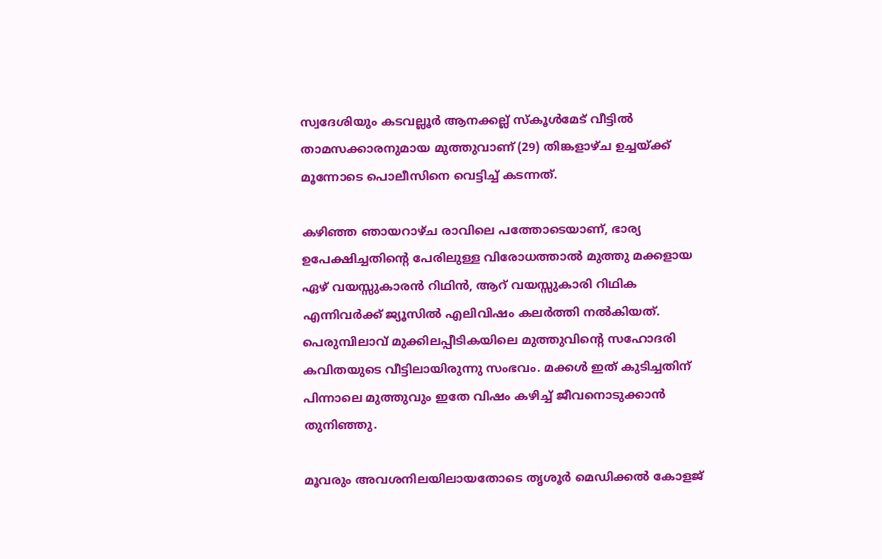സ്വദേശിയും കടവല്ലൂർ ആനക്കല്ല് സ്കൂൾമേട് വീട്ടിൽ താമസക്കാരനുമായ മുത്തുവാണ് (29) തിങ്കളാഴ്ച ഉച്ചയ്ക്ക് മൂന്നോടെ പൊലീസിനെ വെട്ടിച്ച് കടന്നത്.

കഴിഞ്ഞ ഞായറാഴ്ച രാവിലെ പത്തോടെയാണ്, ഭാര്യ ഉപേക്ഷിച്ചതിന്റെ പേരിലുള്ള വിരോധത്താൽ മുത്തു മക്കളായ ഏഴ് വയസ്സുകാരൻ റിഥിൻ, ആറ് വയസ്സുകാരി റിഥിക എന്നിവർക്ക് ജ്യൂസിൽ എലിവിഷം കലർത്തി നൽകിയത്. പെരുമ്പിലാവ് മുക്കിലപ്പീടികയിലെ മുത്തുവിന്റെ സഹോദരി കവിതയുടെ വീട്ടിലായിരുന്നു സംഭവം. മക്കൾ ഇത് കുടിച്ചതിന് പിന്നാലെ മുത്തുവും ഇതേ വിഷം കഴിച്ച് ജീവനൊടുക്കാൻ തുനിഞ്ഞു.

മൂവരും അവശനിലയിലായതോടെ തൃശൂർ മെഡിക്കൽ കോളജ്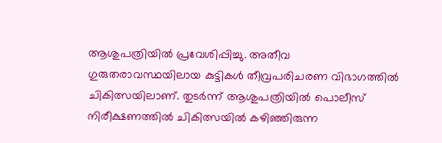ആശുപത്രിയിൽ പ്രവേശിപ്പിച്ചു. അതീവ ഗുരുതരാവസ്ഥയിലായ കുട്ടികൾ തീവ്രപരിചരണ വിഭാഗത്തിൽ ചികിത്സയിലാണ്. തുടർന്ന് ആശുപത്രിയിൽ പൊലീസ് നിരീക്ഷണത്തിൽ ചികിത്സയിൽ കഴിഞ്ഞിരുന്ന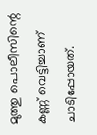മുത്തു പൊലീസിന്റെ കണ്ണ് വെട്ടിച്ചാണ് ചാടിപ്പോയത്.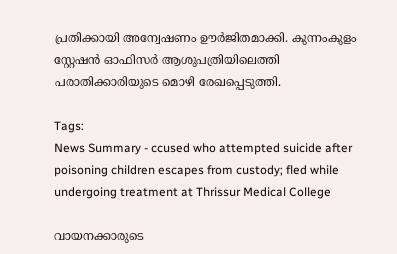പ്രതിക്കായി അന്വേഷണം ഊർജിതമാക്കി. കുന്നംകുളം സ്റ്റേഷൻ ഓഫിസർ ആശുപത്രിയിലെത്തി പരാതിക്കാരിയുടെ മൊഴി രേഖപ്പെടുത്തി.

Tags:
News Summary - ccused who attempted suicide after poisoning children escapes from custody; fled while undergoing treatment at Thrissur Medical College

വായനക്കാരുടെ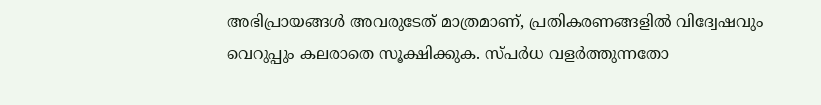അഭിപ്രായങ്ങള്‍ അവരുടേത് മാത്രമാണ്, പ്രതികരണങ്ങളിൽ വിദ്വേഷവും വെറുപ്പും കലരാതെ സൂക്ഷിക്കുക. സ്പർധ വളർത്തുന്നതോ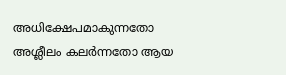അധിക്ഷേപമാകുന്നതോ അശ്ലീലം കലർന്നതോ ആയ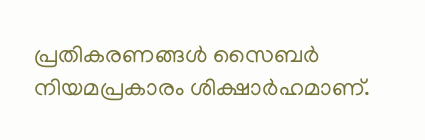പ്രതികരണങ്ങൾ സൈബർ നിയമപ്രകാരം ശിക്ഷാർഹമാണ്.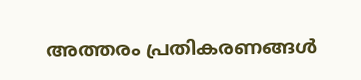അത്തരം പ്രതികരണങ്ങൾ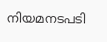നിയമനടപടി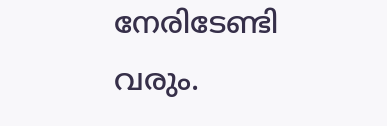നേരിടേണ്ടി വരും.